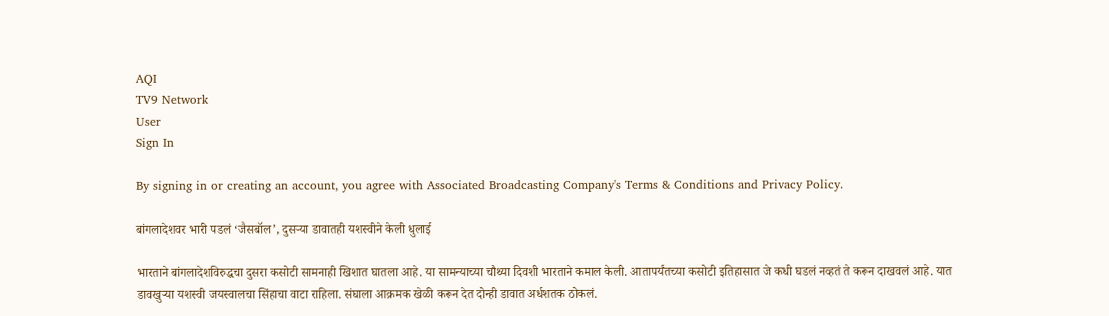AQI
TV9 Network
User
Sign In

By signing in or creating an account, you agree with Associated Broadcasting Company's Terms & Conditions and Privacy Policy.

बांगलादेशवर भारी पडलं ‘जैसबॉल’, दुसऱ्या डावातही यशस्वीने केली धुलाई

भारताने बांगलादेशविरुद्धचा दुसरा कसोटी सामनाही खिशात घातला आहे. या सामन्याच्या चौथ्या दिवशी भारताने कमाल केली. आतापर्यंतच्या कसोटी इतिहासात जे कधी घडलं नव्हतं ते करून दाखवलं आहे. यात डावखुऱ्या यशस्वी जयस्वालचा सिंहाचा वाटा राहिला. संघाला आक्रमक खेळी करून देत दोन्ही डावात अर्धशतक ठोकलं.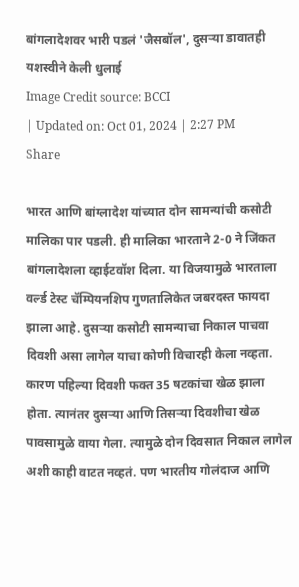बांगलादेशवर भारी पडलं 'जैसबॉल', दुसऱ्या डावातही यशस्वीने केली धुलाई
Image Credit source: BCCI
| Updated on: Oct 01, 2024 | 2:27 PM
Share

भारत आणि बांग्लादेश यांच्यात दोन सामन्यांची कसोटी मालिका पार पडली. ही मालिका भारताने 2-0 ने जिंकत बांगलादेशला व्हाईटवॉश दिला. या विजयामुळे भारताला वर्ल्ड टेस्ट चॅम्पियनशिप गुणतालिकेत जबरदस्त फायदा झाला आहे. दुसऱ्या कसोटी सामन्याचा निकाल पाचवा दिवशी असा लागेल याचा कोणी विचारही केला नव्हता. कारण पहिल्या दिवशी फक्त 35 षटकांचा खेळ झाला होता. त्यानंतर दुसऱ्या आणि तिसऱ्या दिवशीचा खेळ पावसामुळे वाया गेला. त्यामुळे दोन दिवसात निकाल लागेल अशी काही वाटत नव्हतं. पण भारतीय गोलंदाज आणि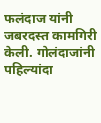फलंदाज यांनी जबरदस्त कामगिरी केली. गोलंदाजांनी पहिल्यांदा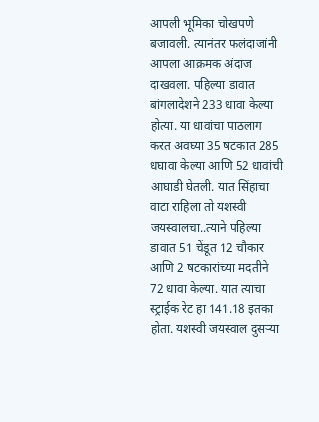आपली भूमिका चोखपणे बजावली. त्यानंतर फलंदाजांनी आपला आक्रमक अंदाज दाखवला. पहिल्या डावात बांगलादेशने 233 धावा केल्या होत्या. या धावांचा पाठलाग करत अवघ्या 35 षटकात 285 धघावा केल्या आणि 52 धावांची आघाडी घेतली. यात सिंहाचा वाटा राहिला तो यशस्वी जयस्वालचा..त्याने पहिल्या डावात 51 चेंडूत 12 चौकार आणि 2 षटकारांच्या मदतीने 72 धावा केल्या. यात त्याचा स्ट्राईक रेट हा 141.18 इतका होता. यशस्वी जयस्वाल दुसऱ्या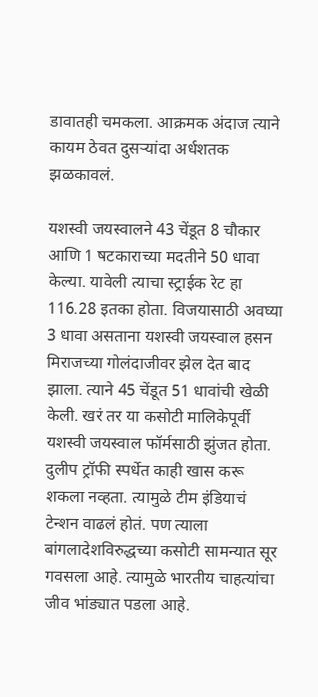डावातही चमकला. आक्रमक अंदाज त्याने कायम ठेवत दुसऱ्यांदा अर्धशतक झळकावलं.

यशस्वी जयस्वालने 43 चेंडूत 8 चौकार आणि 1 षटकाराच्या मदतीने 50 धावा केल्या. यावेली त्याचा स्ट्राईक रेट हा 116.28 इतका होता. विजयासाठी अवघ्या 3 धावा असताना यशस्वी जयस्वाल हसन मिराजच्या गोलंदाजीवर झेल देत बाद झाला. त्याने 45 चेंडूत 51 धावांची खेळी केली. खरं तर या कसोटी मालिकेपूर्वी यशस्वी जयस्वाल फॉर्मसाठी झुंजत होता. दुलीप ट्रॉफी स्पर्धेत काही खास करू शकला नव्हता. त्यामुळे टीम इंडियाचं टेन्शन वाढलं होतं. पण त्याला बांगलादेशविरुद्धच्या कसोटी सामन्यात सूर गवसला आहे. त्यामुळे भारतीय चाहत्यांचा जीव भांड्यात पडला आहे.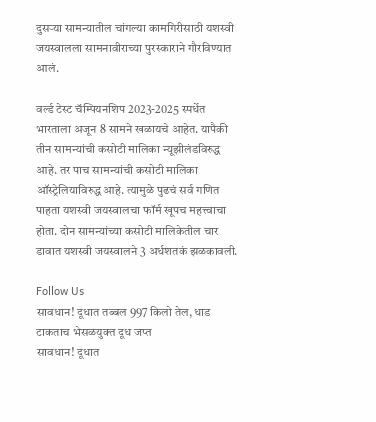दुसऱ्या सामन्यातील चांगल्या कामगिरीसाठी यशस्वी जयस्वालला सामनावीराच्या पुरस्काराने गौरविण्यात आलं.

वर्ल्ड टेस्ट चॅम्पियनशिप 2023-2025 स्पर्धेत भारताला अजून 8 सामने खळायचे आहेत. यापैकी तीन सामन्यांची कसोटी मालिका न्यूझीलंडविरुद्ध आहे. तर पाच सामन्यांची कसोटी मालिका ऑस्ट्रेलियाविरुद्ध आहे. त्यामुळे पुढचं सर्व गणित पाहता यशस्वी जयस्वालचा फॉर्म खूपच महत्त्वाचा होता. दोन सामन्यांच्या कसोटी मालिकेतील चार डावात यशस्वी जयस्वालने 3 अर्धशतकं झळकावली.

Follow Us
सावधान! दूधात तब्बल 997 किलो तेल, धाड टाकताच भेसळयुक्त दूध जप्त
सावधान! दूधात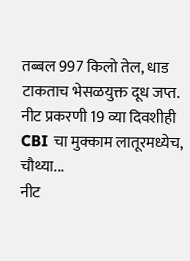तब्बल 997 किलो तेल, धाड टाकताच भेसळयुक्त दूध जप्त.
नीट प्रकरणी 19 व्या दिवशीही CBI चा मुक्काम लातूरमध्येच, चौथ्या...
नीट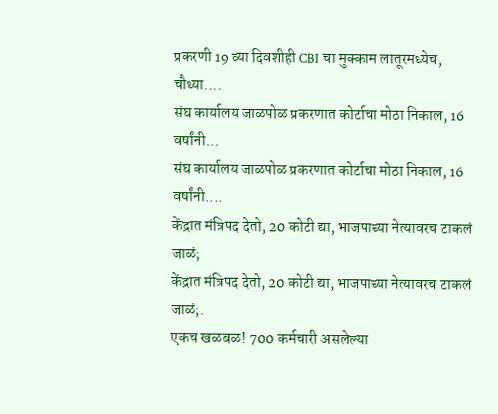प्रकरणी 19 व्या दिवशीही CBI चा मुक्काम लातूरमध्येच, चौथ्या....
संघ कार्यालय जाळपोळ प्रकरणात कोर्टाचा मोठा निकाल, 16 वर्षांनी...
संघ कार्यालय जाळपोळ प्रकरणात कोर्टाचा मोठा निकाल, 16 वर्षांनी....
केंद्रात मंत्रिपद देतो, 20 कोटी द्या, भाजपाच्या नेत्यावरच टाकलं जाळं;
केंद्रात मंत्रिपद देतो, 20 कोटी द्या, भाजपाच्या नेत्यावरच टाकलं जाळं;.
एकच खळबळ! 700 कर्मचारी असलेल्या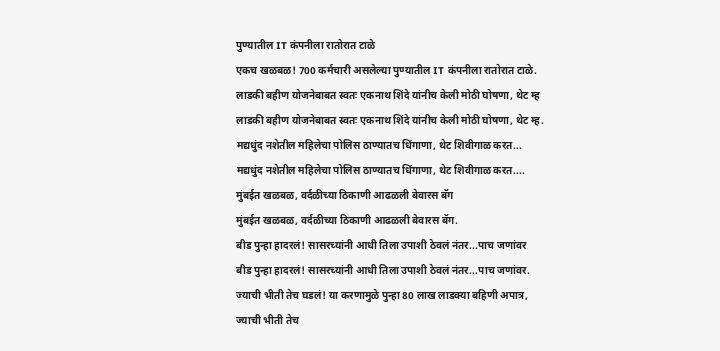पुण्यातील IT कंपनीला रातोरात टाळे
एकच खळबळ! 700 कर्मचारी असलेल्या पुण्यातील IT कंपनीला रातोरात टाळे.
लाडकी बहीण योजनेबाबत स्वतः एकनाथ शिंदे यांनीच केली मोठी घोषणा, थेट म्ह
लाडकी बहीण योजनेबाबत स्वतः एकनाथ शिंदे यांनीच केली मोठी घोषणा, थेट म्ह.
मद्यधुंद नशेतील महिलेचा पोलिस ठाण्यातच धिंगाणा, थेट शिवीगाळ करत...
मद्यधुंद नशेतील महिलेचा पोलिस ठाण्यातच धिंगाणा, थेट शिवीगाळ करत....
मुंबईत खळबळ, वर्दळीच्या ठिकाणी आढळली बेवारस बॅग
मुंबईत खळबळ, वर्दळीच्या ठिकाणी आढळली बेवारस बॅग.
बीड पुन्हा हादरलं! सासरच्यांनी आधी तिला उपाशी ठेवलं नंतर...पाच जणांवर
बीड पुन्हा हादरलं! सासरच्यांनी आधी तिला उपाशी ठेवलं नंतर...पाच जणांवर.
ज्याची भीती तेच घडलं! या करणामुळे पुन्हा 80 लाख लाडक्या बहिणी अपात्र,
ज्याची भीती तेच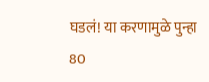घडलं! या करणामुळे पुन्हा 80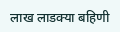लाख लाडक्या बहिणी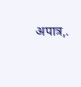अपात्र,.